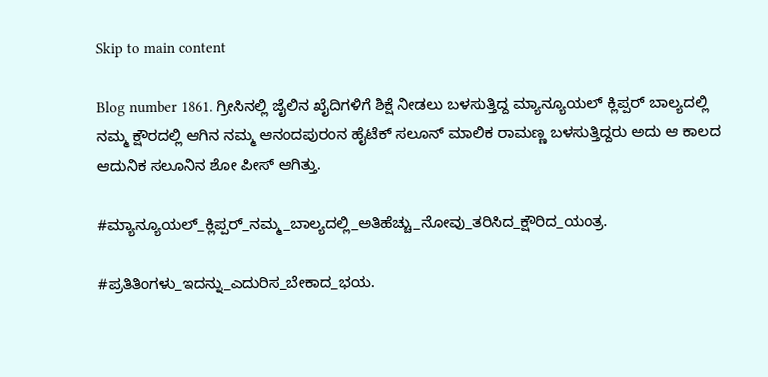Skip to main content

Blog number 1861. ಗ್ರೀಸಿನಲ್ಲಿ ಜೈಲಿನ ಖೈದಿಗಳಿಗೆ ಶಿಕ್ಷೆ ನೀಡಲು ಬಳಸುತ್ತಿದ್ದ ಮ್ಯಾನ್ಯೂಯಲ್ ಕ್ಲಿಪ್ಪರ್ ಬಾಲ್ಯದಲ್ಲಿ ನಮ್ಮ ಕ್ಷೌರದಲ್ಲಿ ಆಗಿನ ನಮ್ಮ ಆನಂದಪುರಂನ ಹೈಟೆಕ್ ಸಲೂನ್ ಮಾಲಿಕ ರಾಮಣ್ಣ ಬಳಸುತ್ತಿದ್ದರು ಅದು ಆ ಕಾಲದ ಆದುನಿಕ ಸಲೂನಿನ ಶೋ ಪೀಸ್ ಆಗಿತ್ತು.

#ಮ್ಯಾನ್ಯೂಯಲ್_ಕ್ಲಿಪ್ಪರ್_ನಮ್ಮ_ಬಾಲ್ಯದಲ್ಲಿ_ಅತಿಹೆಚ್ಚು_ನೋವು_ತರಿಸಿದ_ಕ್ಷೌರಿದ_ಯಂತ್ರ.

#ಪ್ರತಿತಿಂಗಳು_ಇದನ್ನು_ಎದುರಿಸ_ಬೇಕಾದ_ಭಯ.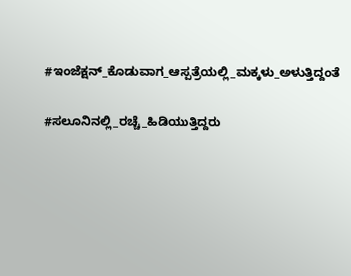#ಇಂಜೆಕ್ಷನ್_ಕೊಡುವಾಗ_ಆಸ್ಪತ್ರೆಯಲ್ಲಿ_ಮಕ್ಕಳು_ಅಳುತ್ತಿದ್ದಂತೆ

#ಸಲೂನಿನಲ್ಲಿ_ರಚ್ಚೆ_ಹಿಡಿಯುತ್ತಿದ್ದರು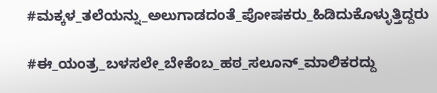#ಮಕ್ಕಳ_ತಲೆಯನ್ನು_ಅಲುಗಾಡದಂತೆ_ಪೋಷಕರು_ಹಿಡಿದುಕೊಳ್ಳುತ್ತಿದ್ದರು

#ಈ_ಯಂತ್ರ_ಬಳಸಲೇ_ಬೇಕೆಂಬ_ಹಠ_ಸಲೂನ್_ಮಾಲಿಕರದ್ದು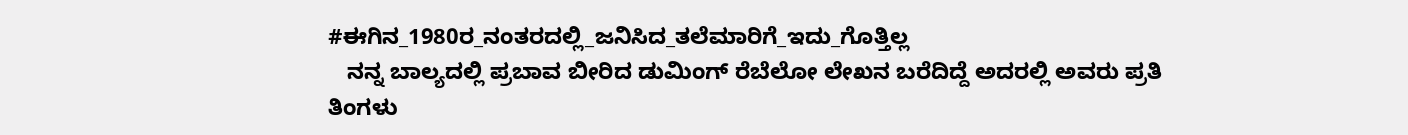#ಈಗಿನ_1980ರ_ನಂತರದಲ್ಲಿ_ಜನಿಸಿದ_ತಲೆಮಾರಿಗೆ_ಇದು_ಗೊತ್ತಿಲ್ಲ
   ನನ್ನ ಬಾಲ್ಯದಲ್ಲಿ ಪ್ರಬಾವ ಬೀರಿದ ಡುಮಿಂಗ್ ರೆಬೆಲೋ ಲೇಖನ ಬರೆದಿದ್ದೆ ಅದರಲ್ಲಿ ಅವರು ಪ್ರತಿ ತಿಂಗಳು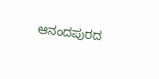ಆನಂದಪುರದ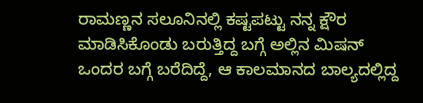ರಾಮಣ್ಣನ ಸಲೂನಿನಲ್ಲಿ ಕಷ್ಟಪಟ್ಟು ನನ್ನ ಕ್ಷೌರ ಮಾಡಿಸಿಕೊಂಡು ಬರುತ್ತಿದ್ದ ಬಗ್ಗೆ ಅಲ್ಲಿನ ಮಿಷನ್ ಒಂದರ ಬಗ್ಗೆ ಬರೆದಿದ್ದೆ, ಆ ಕಾಲಮಾನದ ಬಾಲ್ಯದಲ್ಲಿದ್ದ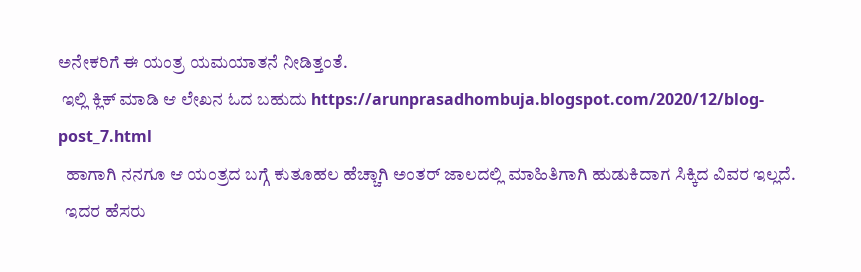ಅನೇಕರಿಗೆ ಈ ಯಂತ್ರ ಯಮಯಾತನೆ ನೀಡಿತ್ತಂತೆ.
 ಇಲ್ಲಿ ಕ್ಲಿಕ್ ಮಾಡಿ ಆ ಲೇಖನ ಓದ ಬಹುದು https://arunprasadhombuja.blogspot.com/2020/12/blog-post_7.html
  ಹಾಗಾಗಿ ನನಗೂ ಆ ಯಂತ್ರದ ಬಗ್ಗೆ ಕುತೂಹಲ ಹೆಚ್ಚಾಗಿ ಅಂತರ್ ಜಾಲದಲ್ಲಿ ಮಾಹಿತಿಗಾಗಿ ಹುಡುಕಿದಾಗ ಸಿಕ್ಕಿದ ವಿವರ ಇಲ್ಲದೆ.
  ಇದರ ಹೆಸರು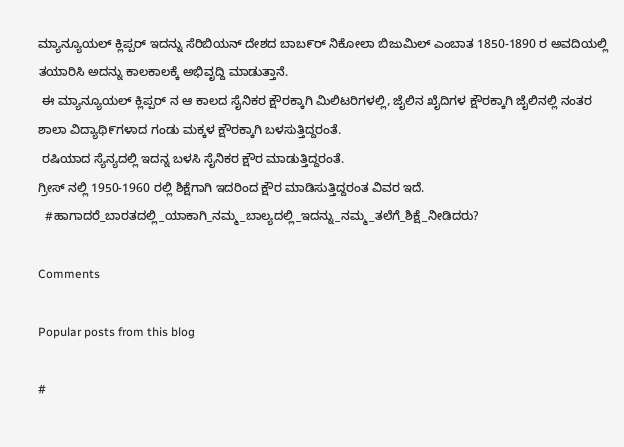ಮ್ಯಾನ್ಯೂಯಲ್ ಕ್ಲಿಪ್ಪರ್ ಇದನ್ನು ಸೆರಿಬಿಯನ್ ದೇಶದ ಬಾಬ೯ರ್ ನಿಕೋಲಾ ಬಿಜುಮಿಲ್ ಎಂಬಾತ 1850-1890 ರ ಅವದಿಯಲ್ಲಿ ತಯಾರಿಸಿ ಅದನ್ನು ಕಾಲಕಾಲಕ್ಕೆ ಅಭಿವೃದ್ದಿ ಮಾಡುತ್ತಾನೆ.
 ಈ ಮ್ಯಾನ್ಯೂಯಲ್ ಕ್ಲಿಪ್ಪರ್ ನ ಆ ಕಾಲದ ಸೈನಿಕರ ಕ್ಷೌರಕ್ಕಾಗಿ ಮಿಲಿಟರಿಗಳಲ್ಲಿ, ಜೈಲಿನ ಖೈದಿಗಳ ಕ್ಷೌರಕ್ಕಾಗಿ ಜೈಲಿನಲ್ಲಿ ನಂತರ ಶಾಲಾ ವಿದ್ಯಾಥಿ೯ಗಳಾದ ಗಂಡು ಮಕ್ಕಳ ಕ್ಷೌರಕ್ಕಾಗಿ ಬಳಸುತ್ತಿದ್ದರಂತೆ.
 ರಷಿಯಾದ ಸ್ಯೆನ್ಯದಲ್ಲಿ ಇದನ್ನ ಬಳಸಿ ಸೈನಿಕರ ಕ್ಷೌರ ಮಾಡುತ್ತಿದ್ದರಂತೆ.
ಗ್ರೀಸ್ ನಲ್ಲಿ 1950-1960 ರಲ್ಲಿ ಶಿಕ್ಷೆಗಾಗಿ ಇದರಿಂದ ಕ್ಷೌರ ಮಾಡಿಸುತ್ತಿದ್ದರಂತ ವಿವರ ಇದೆ.
  #ಹಾಗಾದರೆ_ಬಾರತದಲ್ಲಿ_ಯಾಕಾಗಿ_ನಮ್ಮ_ಬಾಲ್ಯದಲ್ಲಿ_ಇದನ್ನು_ನಮ್ಮ_ತಲೆಗೆ_ಶಿಕ್ಷೆ_ನೀಡಿದರು?

Comments

Popular posts from this blog

#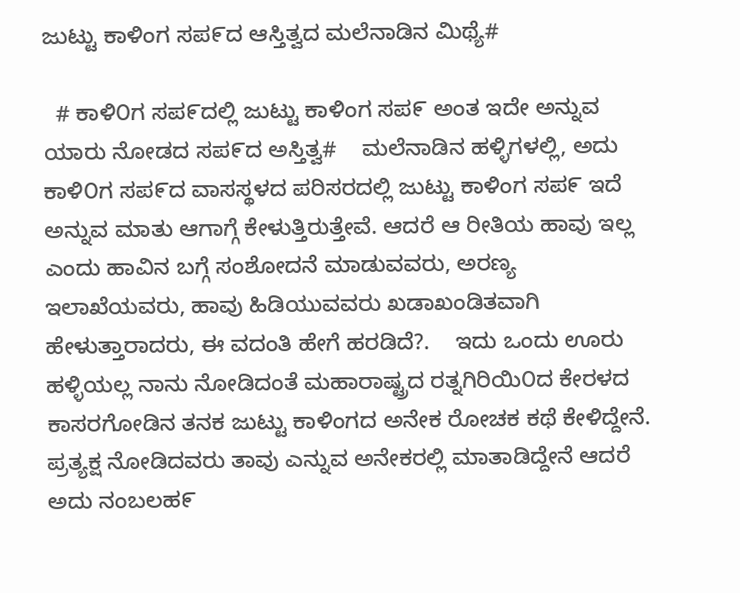ಜುಟ್ಟು ಕಾಳಿಂಗ ಸಪ೯ದ ಆಸ್ತಿತ್ವದ ಮಲೆನಾಡಿನ ಮಿಥ್ಯೆ#

  # ಕಾಳಿ೦ಗ ಸಪ೯ದಲ್ಲಿ ಜುಟ್ಟು ಕಾಳಿಂಗ ಸಪ೯ ಅಂತ ಇದೇ ಅನ್ನುವ ಯಾರು ನೋಡದ ಸಪ೯ದ ಅಸ್ತಿತ್ವ#    ಮಲೆನಾಡಿನ ಹಳ್ಳಿಗಳಲ್ಲಿ, ಅದು ಕಾಳಿ೦ಗ ಸಪ೯ದ ವಾಸಸ್ಥಳದ ಪರಿಸರದಲ್ಲಿ ಜುಟ್ಟು ಕಾಳಿಂಗ ಸಪ೯ ಇದೆ ಅನ್ನುವ ಮಾತು ಆಗಾಗ್ಗೆ ಕೇಳುತ್ತಿರುತ್ತೇವೆ. ಆದರೆ ಆ ರೀತಿಯ ಹಾವು ಇಲ್ಲ ಎಂದು ಹಾವಿನ ಬಗ್ಗೆ ಸಂಶೋದನೆ ಮಾಡುವವರು, ಅರಣ್ಯ ಇಲಾಖೆಯವರು, ಹಾವು ಹಿಡಿಯುವವರು ಖಡಾಖಂಡಿತವಾಗಿ ಹೇಳುತ್ತಾರಾದರು, ಈ ವದಂತಿ ಹೇಗೆ ಹರಡಿದೆ?.    ಇದು ಒಂದು ಊರು ಹಳ್ಳಿಯಲ್ಲ ನಾನು ನೋಡಿದಂತೆ ಮಹಾರಾಷ್ಟ್ರದ ರತ್ನಗಿರಿಯಿ೦ದ ಕೇರಳದ ಕಾಸರಗೋಡಿನ ತನಕ ಜುಟ್ಟು ಕಾಳಿಂಗದ ಅನೇಕ ರೋಚಕ ಕಥೆ ಕೇಳಿದ್ದೇನೆ.   ಪ್ರತ್ಯಕ್ಷ ನೋಡಿದವರು ತಾವು ಎನ್ನುವ ಅನೇಕರಲ್ಲಿ ಮಾತಾಡಿದ್ದೇನೆ ಆದರೆ ಅದು ನಂಬಲಹ೯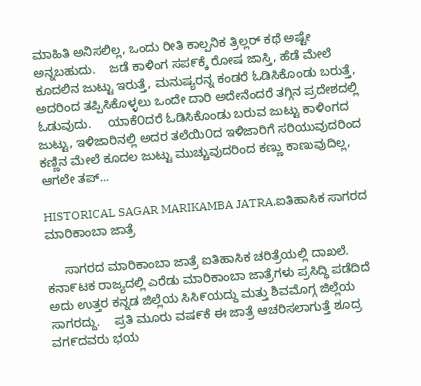ಮಾಹಿತಿ ಅನಿಸಲಿಲ್ಲ, ಒಂದು ರೀತಿ ಕಾಲ್ಪನಿಕ ತ್ರಿಲ್ಲರ್ ಕಥೆ ಅಷ್ಟೇ ಅನ್ನಬಹುದು.    ಜಡೆ ಕಾಳಿಂಗ ಸಪ೯ಕ್ಕೆ ರೋಷ ಜಾಸ್ತಿ, ಹೆಡೆ ಮೇಲೆ ಕೂದಲಿನ ಜುಟ್ಟು ಇರುತ್ತೆ, ಮನುಷ್ಯರನ್ನ ಕಂಡರೆ ಓಡಿಸಿಕೊಂಡು ಬರುತ್ತೆ, ಅದರಿಂದ ತಪ್ಪಿಸಿಕೊಳ್ಳಲು ಒಂದೇ ದಾರಿ ಅದೇನೆಂದರೆ ತಗ್ಗಿನ ಪ್ರದೇಶದಲ್ಲಿ ಓಡುವುದು.     ಯಾಕೆ೦ದರೆ ಓಡಿಸಿಕೊಂಡು ಬರುವ ಜುಟ್ಟು ಕಾಳಿಂಗದ ಜುಟ್ಟು, ಇಳಿಜಾರಿನಲ್ಲಿ ಅದರ ತಲೆಯಿ೦ದ ಇಳಿಜಾರಿಗೆ ಸರಿಯುವುದರಿಂದ  ಕಣ್ಣಿನ ಮೇಲೆ ಕೂದಲ ಜುಟ್ಟು ಮುಚ್ಚುವುದರಿಂದ ಕಣ್ಣು ಕಾಣುವುದಿಲ್ಲ, ಆಗಲೇ ತಪ್...

HISTORICAL SAGAR MARIKAMBA JATRA.ಐತಿಹಾಸಿಕ ಸಾಗರದ ಮಾರಿಕಾಂಬಾ ಜಾತ್ರೆ

     ಸಾಗರದ ಮಾರಿಕಾಂಬಾ ಜಾತ್ರೆ ಐತಿಹಾಸಿಕ ಚರಿತ್ರೆಯಲ್ಲಿ ದಾಖಲೆ.        ಕನಾ೯ಟಕ ರಾಜ್ಯದಲ್ಲಿ ಎರೆಡು ಮಾರಿಕಾಂಬಾ ಜಾತ್ರೆಗಳು ಪ್ರಸಿದ್ಧಿ ಪಡೆದಿದೆ ಅದು ಉತ್ತರ ಕನ್ನಡ ಜಿಲ್ಲೆಯ ಸಿಸಿ೯ಯದ್ದು ಮತ್ತು ಶಿವಮೊಗ್ಗ ಜಿಲ್ಲೆಯ ಸಾಗರದ್ದು.    ಪ್ರತಿ ಮೂರು ವಷ೯ಕೆ ಈ ಜಾತ್ರೆ ಆಚರಿಸಲಾಗುತ್ತೆ ಶೂದ್ರ ವಗ೯ದವರು ಭಯ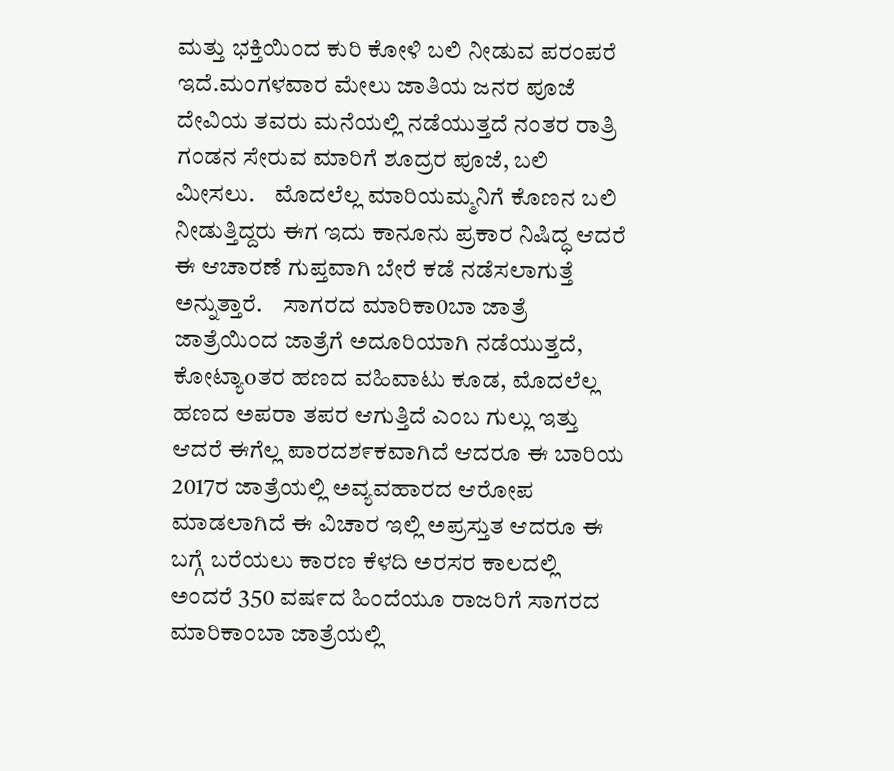ಮತ್ತು ಭಕ್ತಿಯಿಂದ ಕುರಿ ಕೋಳಿ ಬಲಿ ನೀಡುವ ಪರಂಪರೆ ಇದೆ.ಮಂಗಳವಾರ ಮೇಲು ಜಾತಿಯ ಜನರ ಪೂಜೆ ದೇವಿಯ ತವರು ಮನೆಯಲ್ಲಿ ನಡೆಯುತ್ತದೆ ನಂತರ ರಾತ್ರಿ ಗಂಡನ ಸೇರುವ ಮಾರಿಗೆ ಶೂದ್ರರ ಪೂಜೆ, ಬಲಿ ಮೀಸಲು.    ಮೊದಲೆಲ್ಲ ಮಾರಿಯಮ್ಮನಿಗೆ ಕೊಣನ ಬಲಿ ನೀಡುತ್ತಿದ್ದರು ಈಗ ಇದು ಕಾನೂನು ಪ್ರಕಾರ ನಿಷಿದ್ಧ ಆದರೆ ಈ ಆಚಾರಣೆ ಗುಪ್ತವಾಗಿ ಬೇರೆ ಕಡೆ ನಡೆಸಲಾಗುತ್ತೆ ಅನ್ನುತ್ತಾರೆ.    ಸಾಗರದ ಮಾರಿಕಾ0ಬಾ ಜಾತ್ರೆ ಜಾತ್ರೆಯಿ೦ದ ಜಾತ್ರೆಗೆ ಅದೂರಿಯಾಗಿ ನಡೆಯುತ್ತದೆ, ಕೋಟ್ಯಾoತರ ಹಣದ ವಹಿವಾಟು ಕೂಡ, ಮೊದಲೆಲ್ಲ ಹಣದ ಅಪರಾ ತಪರ ಆಗುತ್ತಿದೆ ಎಂಬ ಗುಲ್ಲು ಇತ್ತು ಆದರೆ ಈಗೆಲ್ಲ ಪಾರದಶ೯ಕವಾಗಿದೆ ಆದರೂ ಈ ಬಾರಿಯ 2017ರ ಜಾತ್ರೆಯಲ್ಲಿ ಅವ್ಯವಹಾರದ ಆರೋಪ ಮಾಡಲಾಗಿದೆ ಈ ವಿಚಾರ ಇಲ್ಲಿ ಅಪ್ರಸ್ತುತ ಆದರೂ ಈ ಬಗ್ಗೆ ಬರೆಯಲು ಕಾರಣ ಕೆಳದಿ ಅರಸರ ಕಾಲದಲ್ಲಿ ಅಂದರೆ 350 ವಷ೯ದ ಹಿಂದೆಯೂ ರಾಜರಿಗೆ ಸಾಗರದ ಮಾರಿಕಾಂಬಾ ಜಾತ್ರೆಯಲ್ಲಿ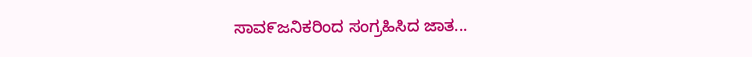ಸಾವ೯ಜನಿಕರಿಂದ ಸಂಗ್ರಹಿಸಿದ ಜಾತ...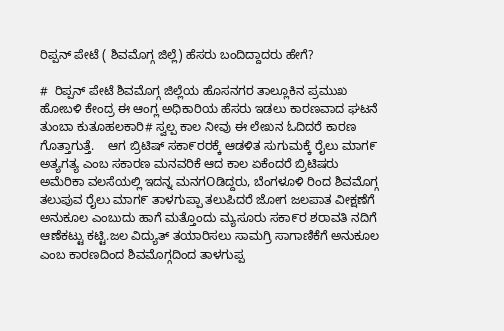ರಿಪ್ಪನ್ ಪೇಟೆ ( ಶಿವಮೊಗ್ಗ ಜಿಲ್ಲೆ) ಹೆಸರು ಬಂದಿದ್ದಾದರು ಹೇಗೆ?

#  ರಿಪ್ಪನ್ ಪೇಟೆ ಶಿವಮೊಗ್ಗ ಜಿಲ್ಲೆಯ ಹೊಸನಗರ ತಾಲ್ಲೂಕಿನ ಪ್ರಮುಖ ಹೋಬಳಿ ಕೇಂದ್ರ ಈ ಆಂಗ್ಲ ಅಧಿಕಾರಿಯ ಹೆಸರು ಇಡಲು ಕಾರಣವಾದ ಘಟನೆ ತುಂಬಾ ಕುತೂಹಲಕಾರಿ# ಸ್ವಲ್ಪ ಕಾಲ ನೀವು ಈ ಲೇಖನ ಓದಿದರೆ ಕಾರಣ ಗೊತ್ತಾಗುತ್ತೆ.    ಆಗ ಬ್ರಿಟಿಷ್ ಸಕಾ೯ರರಕ್ಕೆ ಆಡಳಿತ ಸುಗುಮಕ್ಕೆ ರೈಲು ಮಾಗ೯ ಅತ್ಯಗತ್ಯ ಎಂಬ ಸಕಾರಣ ಮನವರಿಕೆ ಆದ ಕಾಲ ಏಕೆಂದರೆ ಬ್ರಿಟಿಷರು ಅಮೆರಿಕಾ ವಲಸೆಯಲ್ಲಿ ಇದನ್ನ ಮನಗOಡಿದ್ದರು, ಬೆಂಗಳೂಳಿ ರಿಂದ ಶಿವಮೊಗ್ಗ ತಲುಪುವ ರೈಲು ಮಾಗ೯ ತಾಳಗುಪ್ಪಾ ತಲುಪಿದರೆ ಜೋಗ ಜಲಪಾತ ವೀಕ್ಷಣೆಗೆ ಅನುಕೂಲ ಎಂಬುದು ಹಾಗೆ ಮತ್ತೊಂದು ಮ್ಯಸೂರು ಸಕಾ೯ರ ಶರಾವತಿ ನದಿಗೆ ಆಣೆಕಟ್ಟು ಕಟ್ಟಿ.ಜಲ ವಿದ್ಯುತ್ ತಯಾರಿಸಲು ಸಾಮಗ್ರಿ ಸಾಗಾಣಿಕೆಗೆ ಅನುಕೂಲ ಎಂಬ ಕಾರಣದಿಂದ ಶಿವಮೊಗ್ಗದಿಂದ ತಾಳಗುಪ್ಪ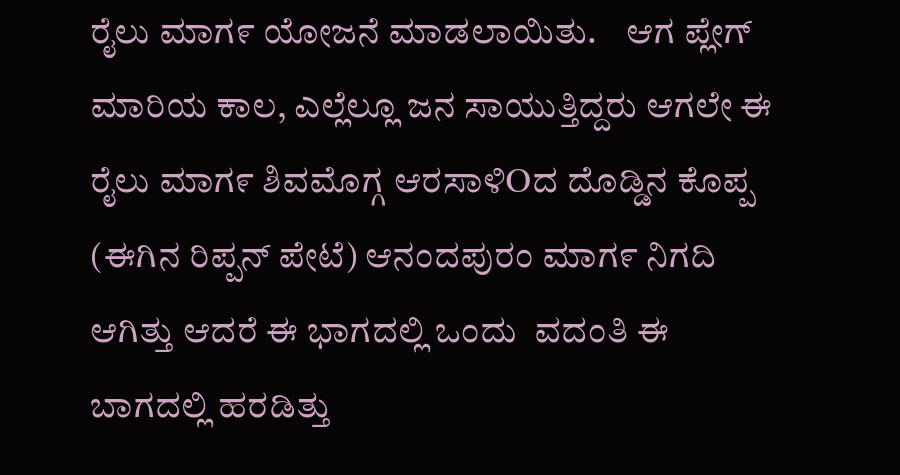ರೈಲು ಮಾಗ೯ ಯೋಜನೆ ಮಾಡಲಾಯಿತು.    ಆಗ ಪ್ಲೇಗ್ ಮಾರಿಯ ಕಾಲ, ಎಲ್ಲೆಲ್ಲೂ ಜನ ಸಾಯುತ್ತಿದ್ದರು ಆಗಲೇ ಈ ರೈಲು ಮಾಗ೯ ಶಿವಮೊಗ್ಗ ಆರಸಾಳಿOದ ದೊಡ್ಡಿನ ಕೊಪ್ಪ (ಈಗಿನ ರಿಪ್ಪನ್ ಪೇಟೆ) ಆನಂದಪುರಂ ಮಾಗ೯ ನಿಗದಿ ಆಗಿತ್ತು ಆದರೆ ಈ ಭಾಗದಲ್ಲಿ ಒಂದು  ವದಂತಿ ಈ ಬಾಗದಲ್ಲಿ ಹರಡಿತ್ತು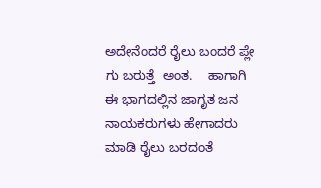ಅದೇನೆಂದರೆ ರೈಲು ಬಂದರೆ ಪ್ಲೇ ಗು ಬರುತ್ತೆ  ಅಂತ.    ಹಾಗಾಗಿ ಈ ಭಾಗದಲ್ಲಿನ ಜಾಗೃತ ಜನ ನಾಯಕರುಗಳು ಹೇಗಾದರು ಮಾಡಿ ರೈಲು ಬರದಂತೆ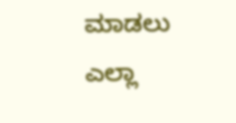ಮಾಡಲು ಎಲ್ಲಾ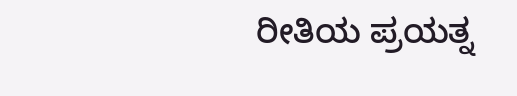ರೀತಿಯ ಪ್ರಯತ್ನ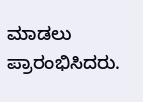ಮಾಡಲು ಪ್ರಾರಂಭಿಸಿದರು.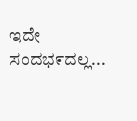ಇದೇ ಸಂದಭ೯ದಲ್ಲ...